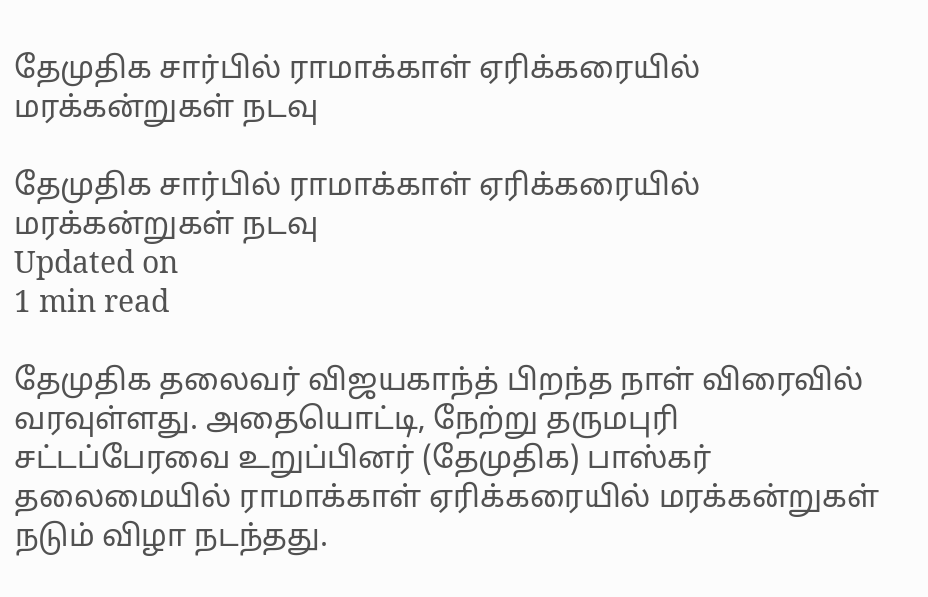தேமுதிக சார்பில் ராமாக்காள் ஏரிக்கரையில் மரக்கன்றுகள் நடவு

தேமுதிக சார்பில் ராமாக்காள் ஏரிக்கரையில் மரக்கன்றுகள் நடவு
Updated on
1 min read

தேமுதிக தலைவர் விஜயகாந்த் பிறந்த நாள் விரைவில் வரவுள்ளது. அதையொட்டி, நேற்று தருமபுரி சட்டப்பேரவை உறுப்பினர் (தேமுதிக) பாஸ்கர் தலைமையில் ராமாக்காள் ஏரிக்கரையில் மரக்கன்றுகள் நடும் விழா நடந்தது.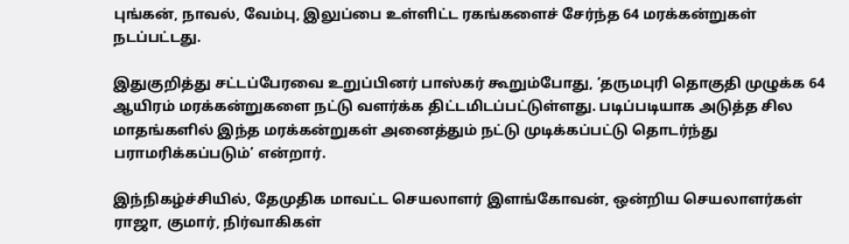புங்கன், நாவல், வேம்பு, இலுப்பை உள்ளிட்ட ரகங்களைச் சேர்ந்த 64 மரக்கன்றுகள் நடப்பட்டது.

இதுகுறித்து சட்டப்பேரவை உறுப்பினர் பாஸ்கர் கூறும்போது, ‘தருமபுரி தொகுதி முழுக்க 64 ஆயிரம் மரக்கன்றுகளை நட்டு வளர்க்க திட்டமிடப்பட்டுள்ளது. படிப்படியாக அடுத்த சில மாதங்களில் இந்த மரக்கன்றுகள் அனைத்தும் நட்டு முடிக்கப்பட்டு தொடர்ந்து பராமரிக்கப்படும்’ என்றார்.

இந்நிகழ்ச்சியில், தேமுதிக மாவட்ட செயலாளர் இளங்கோவன், ஒன்றிய செயலாளர்கள் ராஜா, குமார், நிர்வாகிகள்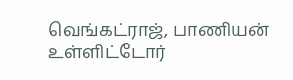வெங்கட்ராஜ், பாணியன் உள்ளிட்டோர்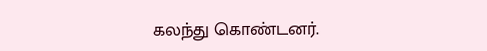கலந்து கொண்டனர்.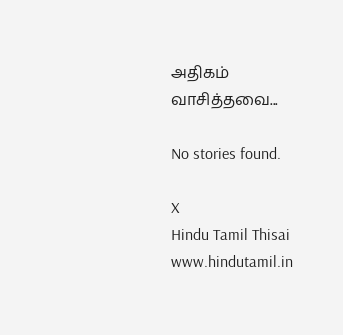அதிகம் வாசித்தவை...

No stories found.

X
Hindu Tamil Thisai
www.hindutamil.in